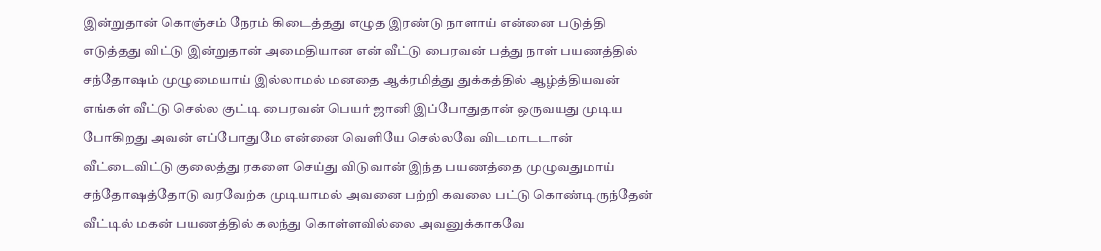இன்றுதான் கொஞ்சம் நேரம் கிடைத்தது எழுத இரண்டு நாளாய் என்னை படுத்தி எடுத்தது விட்டு இன்றுதான் அமைதியான என் வீட்டு பைரவன் பத்து நாள் பயணத்தில் சந்தோஷம் முழுமையாய் இல்லாமல் மனதை ஆக்ரமித்து துக்கத்தில் ஆழ்த்தியவன்
எங்கள் வீட்டு செல்ல குட்டி பைரவன் பெயர் ஜானி இப்போதுதான் ஒருவயது முடிய போகிறது அவன் எப்போதுமே என்னை வெளியே செல்லவே விடமாடடான் வீட்டைவிட்டு குலைத்து ரகளை செய்து விடுவான் இந்த பயணத்தை முழுவதுமாய் சந்தோஷத்தோடு வரவேற்க முடியாமல் அவனை பற்றி கவலை பட்டு கொண்டிருந்தேன் வீட்டில் மகன் பயணத்தில் கலந்து கொள்ளவில்லை அவனுக்காகவே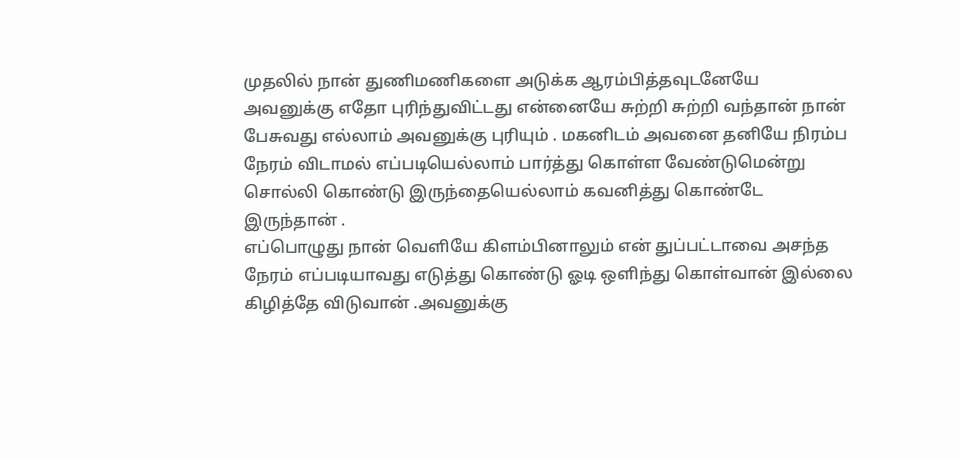முதலில் நான் துணிமணிகளை அடுக்க ஆரம்பித்தவுடனேயே அவனுக்கு எதோ புரிந்துவிட்டது என்னையே சுற்றி சுற்றி வந்தான் நான் பேசுவது எல்லாம் அவனுக்கு புரியும் . மகனிடம் அவனை தனியே நிரம்ப நேரம் விடாமல் எப்படியெல்லாம் பார்த்து கொள்ள வேண்டுமென்று சொல்லி கொண்டு இருந்தையெல்லாம் கவனித்து கொண்டே இருந்தான் .
எப்பொழுது நான் வெளியே கிளம்பினாலும் என் துப்பட்டாவை அசந்த நேரம் எப்படியாவது எடுத்து கொண்டு ஓடி ஒளிந்து கொள்வான் இல்லை கிழித்தே விடுவான் .அவனுக்கு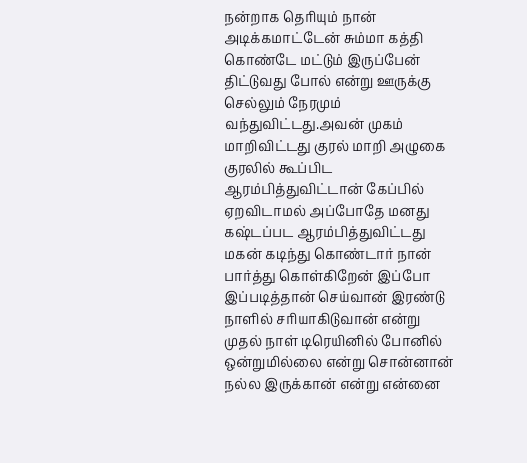நன்றாக தெரியும் நான் அடிக்கமாட்டேன் சும்மா கத்தி கொண்டே மட்டும் இருப்பேன் திட்டுவது போல் என்று ஊருக்கு செல்லும் நேரமும் வந்துவிட்டது.அவன் முகம் மாறிவிட்டது குரல் மாறி அழுகை குரலில் கூப்பிட ஆரம்பித்துவிட்டான் கேப்பில் ஏறவிடாமல் அப்போதே மனது கஷ்டப்பட ஆரம்பித்துவிட்டது மகன் கடிந்து கொண்டார் நான் பார்த்து கொள்கிறேன் இப்போ இப்படித்தான் செய்வான் இரண்டு நாளில் சரியாகிடுவான் என்று முதல் நாள் டிரெயினில் போனில் ஒன்றுமில்லை என்று சொன்னான் நல்ல இருக்கான் என்று என்னை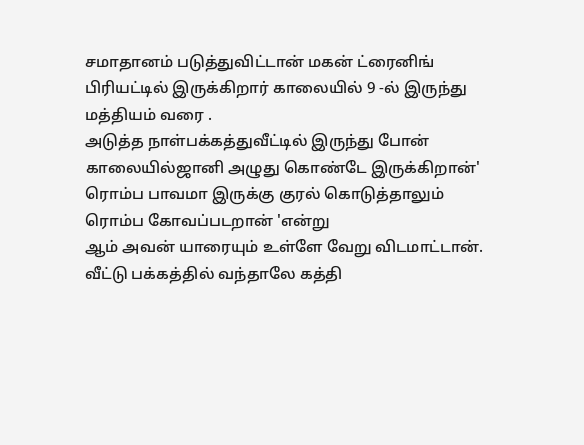சமாதானம் படுத்துவிட்டான் மகன் ட்ரைனிங் பிரியட்டில் இருக்கிறார் காலையில் 9 -ல் இருந்து மத்தியம் வரை .
அடுத்த நாள்பக்கத்துவீட்டில் இருந்து போன் காலையில்ஜானி அழுது கொண்டே இருக்கிறான்' ரொம்ப பாவமா இருக்கு குரல் கொடுத்தாலும் ரொம்ப கோவப்படறான் 'என்று
ஆம் அவன் யாரையும் உள்ளே வேறு விடமாட்டான். வீட்டு பக்கத்தில் வந்தாலே கத்தி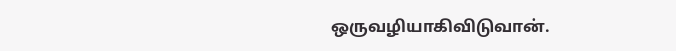ஒருவழியாகிவிடுவான்.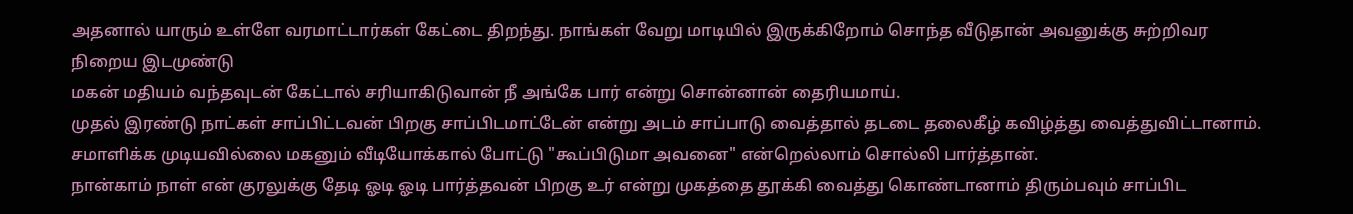அதனால் யாரும் உள்ளே வரமாட்டார்கள் கேட்டை திறந்து. நாங்கள் வேறு மாடியில் இருக்கிறோம் சொந்த வீடுதான் அவனுக்கு சுற்றிவர நிறைய இடமுண்டு
மகன் மதியம் வந்தவுடன் கேட்டால் சரியாகிடுவான் நீ அங்கே பார் என்று சொன்னான் தைரியமாய்.
முதல் இரண்டு நாட்கள் சாப்பிட்டவன் பிறகு சாப்பிடமாட்டேன் என்று அடம் சாப்பாடு வைத்தால் தடடை தலைகீழ் கவிழ்த்து வைத்துவிட்டானாம். சமாளிக்க முடியவில்லை மகனும் வீடியோக்கால் போட்டு "கூப்பிடுமா அவனை" என்றெல்லாம் சொல்லி பார்த்தான்.
நான்காம் நாள் என் குரலுக்கு தேடி ஓடி ஓடி பார்த்தவன் பிறகு உர் என்று முகத்தை தூக்கி வைத்து கொண்டானாம் திரும்பவும் சாப்பிட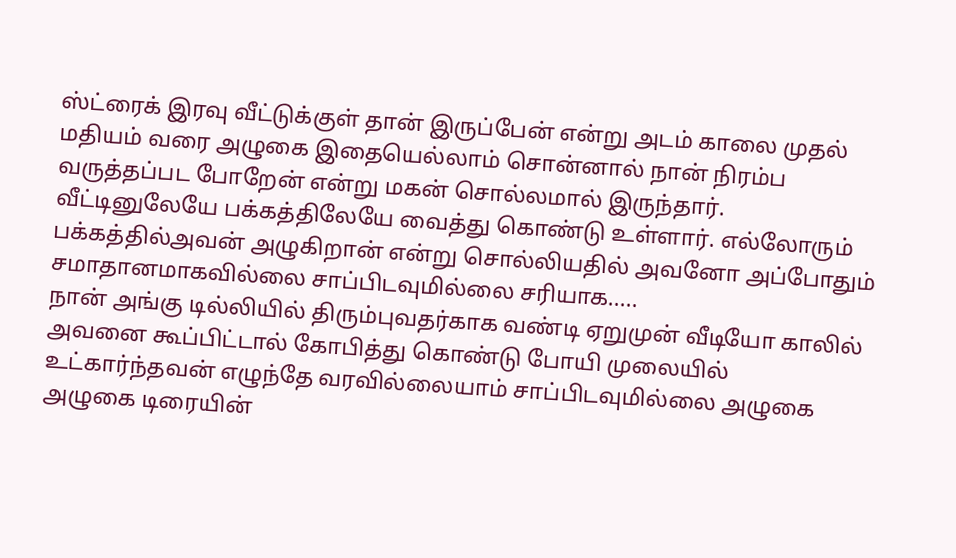ஸ்ட்ரைக் இரவு வீட்டுக்குள் தான் இருப்பேன் என்று அடம் காலை முதல் மதியம் வரை அழுகை இதையெல்லாம் சொன்னால் நான் நிரம்ப வருத்தப்பட போறேன் என்று மகன் சொல்லமால் இருந்தார். வீட்டினுலேயே பக்கத்திலேயே வைத்து கொண்டு உள்ளார். எல்லோரும் பக்கத்தில்அவன் அழுகிறான் என்று சொல்லியதில் அவனோ அப்போதும் சமாதானமாகவில்லை சாப்பிடவுமில்லை சரியாக.....
நான் அங்கு டில்லியில் திரும்புவதர்காக வண்டி ஏறுமுன் வீடியோ காலில் அவனை கூப்பிட்டால் கோபித்து கொண்டு போயி முலையில் உட்கார்ந்தவன் எழுந்தே வரவில்லையாம் சாப்பிடவுமில்லை அழுகை அழுகை டிரையின்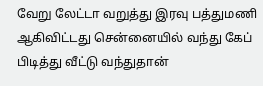வேறு லேட்டா வறுத்து இரவு பத்துமணி ஆகிவிட்டது சென்னையில் வந்து கேப் பிடித்து வீட்டு வந்துதான்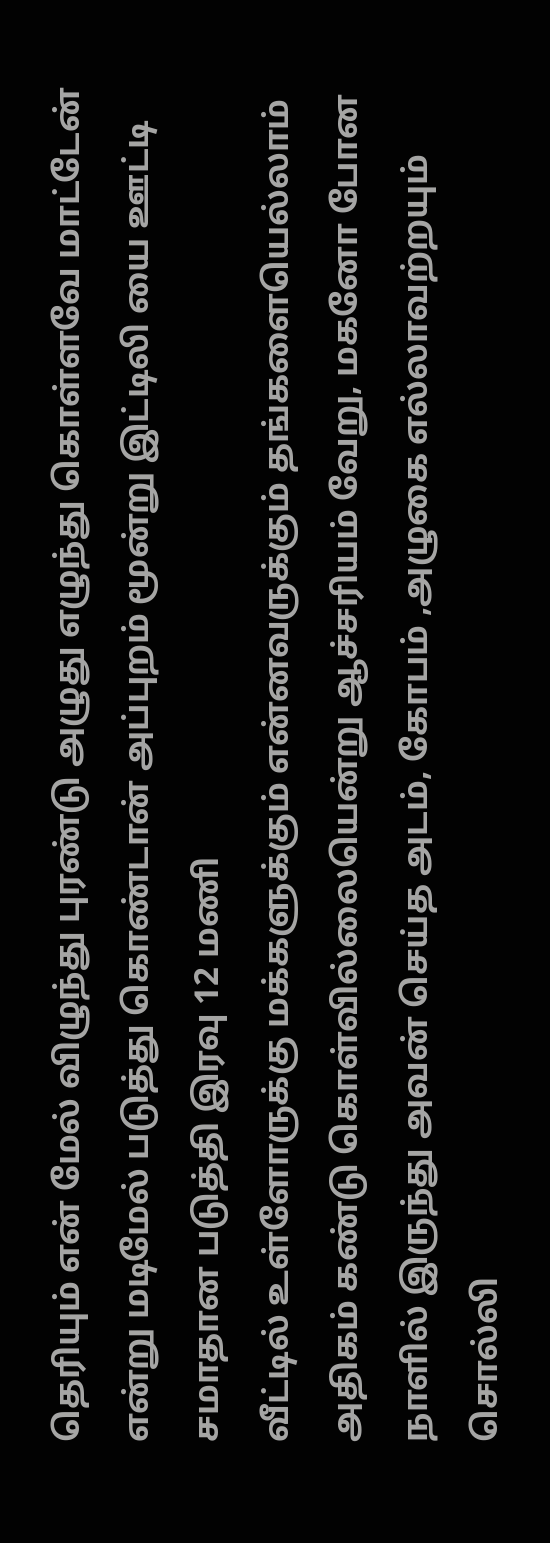தெரியும் என் மேல் விழுந்து புரண்டு அழுது எழுந்து கொள்ளவே மாட்டேன் என்று மடிமேல் படுத்து கொண்டான் அப்புறம் மூன்று இட்டிலி யை ஊட்டி சமாதான படுத்தி இரவு 12 மணி
வீட்டில் உள்ளோருக்கு மக்களுக்கும் என்னவருக்கும் தங்களையெல்லாம் அதிகம் கண்டு கொள்வில்லையென்று ஆச்சரியம் வேறு, மகனோ போன நாளில் இருந்து அவன் செய்த அடம், கோபம் ,அழுகை எல்லாவற்றயும் சொல்லி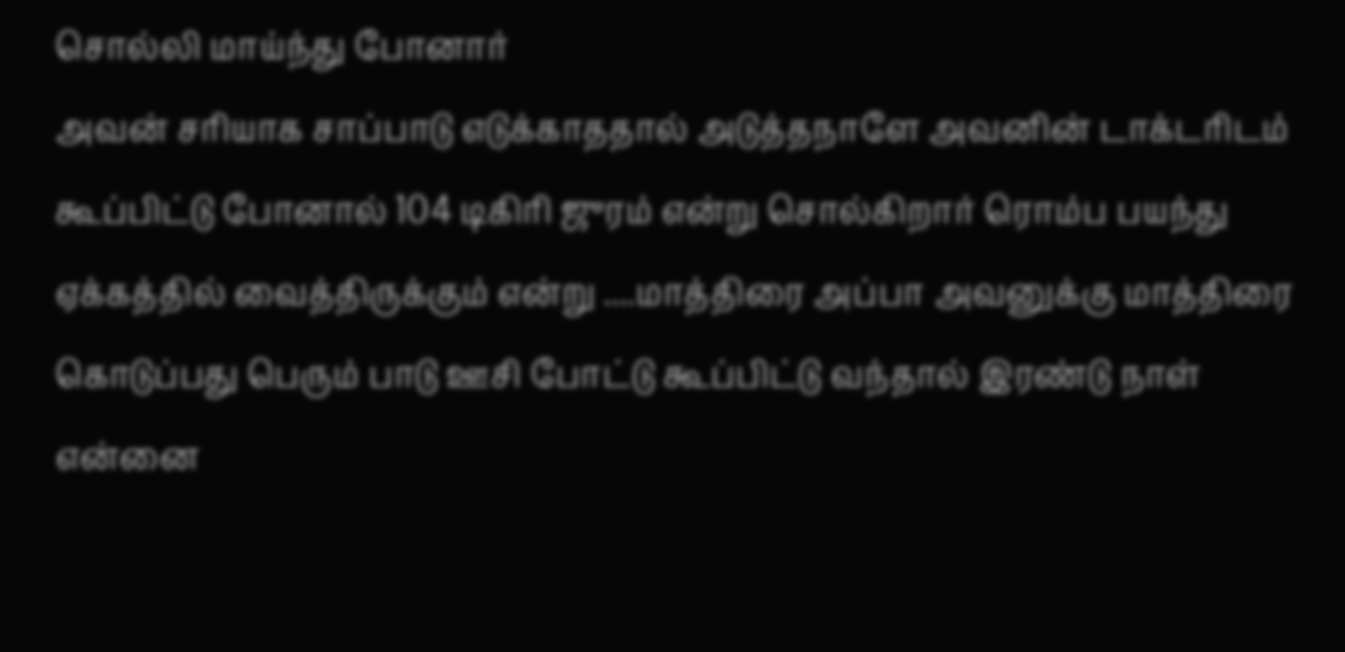சொல்லி மாய்ந்து போனார்
அவன் சரியாக சாப்பாடு எடுக்காததால் அடுத்தநாளே அவனின் டாக்டரிடம் கூப்பிட்டு போனால் 104 டிகிரி ஜுரம் என்று சொல்கிறார் ரொம்ப பயந்து ஏக்கத்தில் வைத்திருக்கும் என்று ....மாத்திரை அப்பா அவனுக்கு மாத்திரை கொடுப்பது பெரும் பாடு ஊசி போட்டு கூப்பிட்டு வந்தால் இரண்டு நாள் என்னை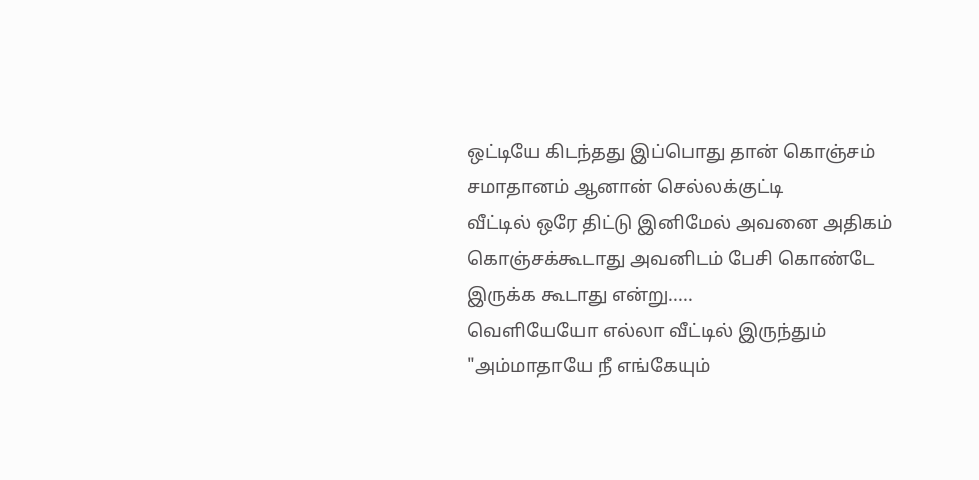ஒட்டியே கிடந்தது இப்பொது தான் கொஞ்சம் சமாதானம் ஆனான் செல்லக்குட்டி
வீட்டில் ஒரே திட்டு இனிமேல் அவனை அதிகம் கொஞ்சக்கூடாது அவனிடம் பேசி கொண்டே இருக்க கூடாது என்று.....
வெளியேயோ எல்லா வீட்டில் இருந்தும் "அம்மாதாயே நீ எங்கேயும்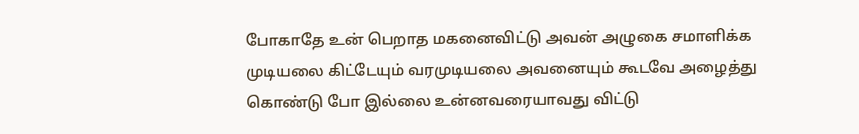போகாதே உன் பெறாத மகனைவிட்டு அவன் அழுகை சமாளிக்க முடியலை கிட்டேயும் வரமுடியலை அவனையும் கூடவே அழைத்து கொண்டு போ இல்லை உன்னவரையாவது விட்டு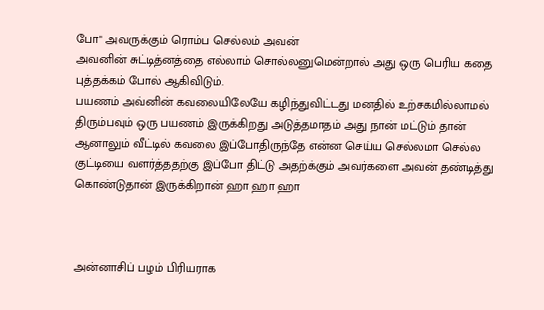போ" அவருக்கும் ரொம்ப செல்லம் அவன்
அவனின் சுட்டித்னத்தை எல்லாம் சொல்லனுமென்றால் அது ஒரு பெரிய கதை புத்தக்கம் போல் ஆகிவிடும்.
பயணம் அவ்னின் கவலையிலேயே கழிந்துவிட்டது மனதில் உற்சகமில்லாமல் திரும்பவும் ஒரு பயணம் இருக்கிறது அடுத்தமாதம் அது நான் மட்டும் தான் ஆனாலும் வீட்டில் கவலை இப்போதிருந்தே என்ன செய்ய செல்லமா செல்ல குட்டியை வளர்த்ததற்கு இப்போ திட்டு அதற்க்கும் அவர்களை அவன் தண்டித்து கொண்டுதான் இருக்கிறான் ஹா ஹா ஹா



அன்னாசிப் பழம் பிரியராக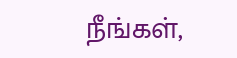நீங்கள்,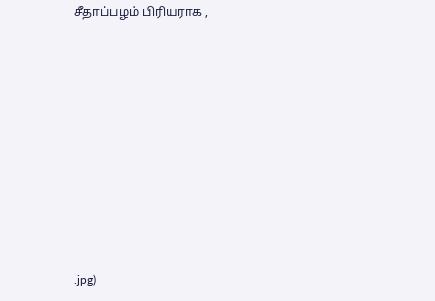சீதாப்பழம் பிரியராக ,










.jpg)